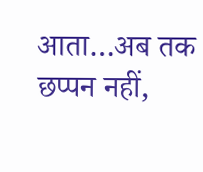आता…अब तक छप्पन नहीं,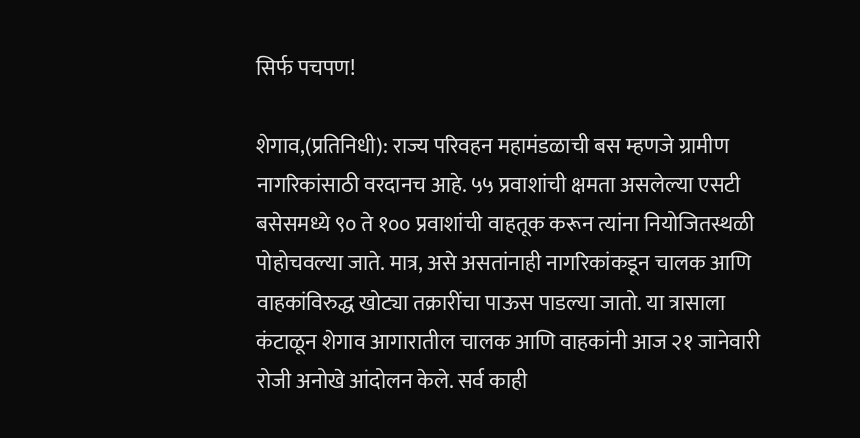सिर्फ पचपण!

शेगाव,(प्रतिनिधी): राज्य परिवहन महामंडळाची बस म्हणजे ग्रामीण नागरिकांसाठी वरदानच आहे. ५५ प्रवाशांची क्षमता असलेल्या एसटी बसेसमध्ये ९० ते १०० प्रवाशांची वाहतूक करून त्यांना नियोजितस्थळी पोहोचवल्या जाते. मात्र, असे असतांनाही नागरिकांकडून चालक आणि वाहकांविरुद्ध खोट्या तक्रारींचा पाऊस पाडल्या जातो. या त्रासाला कंटाळून शेगाव आगारातील चालक आणि वाहकांनी आज २१ जानेवारी रोजी अनोखे आंदोलन केले. सर्व काही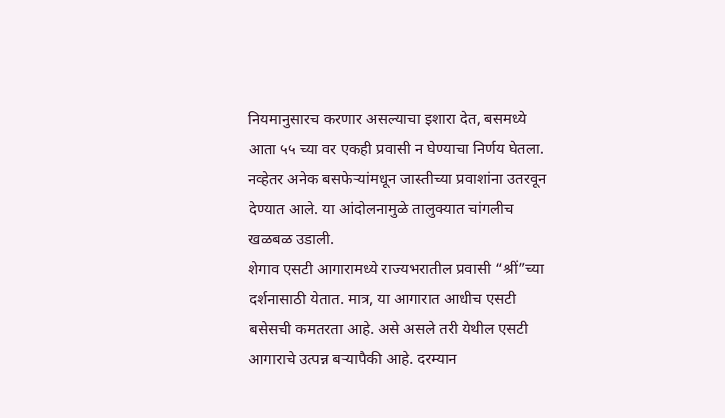नियमानुसारच करणार असल्याचा इशारा देत, बसमध्ये आता ५५ च्या वर एकही प्रवासी न घेण्याचा निर्णय घेतला. नव्हेतर अनेक बसफेऱ्यांमधून जास्तीच्या प्रवाशांना उतरवून देण्यात आले. या आंदोलनामुळे तालुक्यात चांगलीच खळबळ उडाली.
शेगाव एसटी आगारामध्ये राज्यभरातील प्रवासी “श्रीं”च्या दर्शनासाठी येतात. मात्र, या आगारात आधीच एसटी बसेसची कमतरता आहे. असे असले तरी येथील एसटी आगाराचे उत्पन्न बऱ्यापैकी आहे. दरम्यान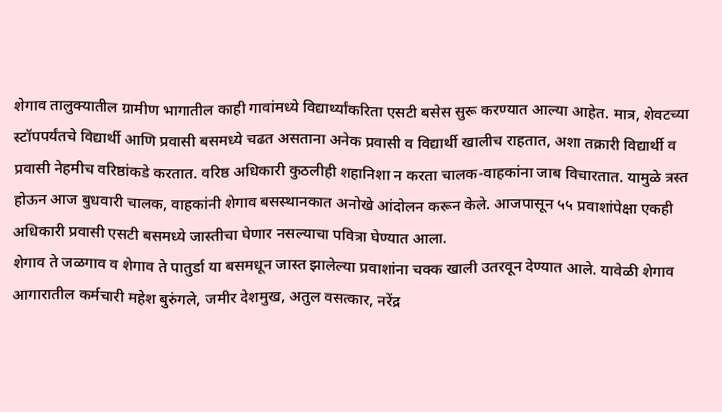शेगाव तालुक्यातील ग्रामीण भागातील काही गावांमध्ये विद्यार्थ्यांकरिता एसटी बसेस सुरू करण्यात आल्या आहेत. मात्र, शेवटच्या स्टॉपपर्यंतचे विद्यार्थी आणि प्रवासी बसमध्ये चढत असताना अनेक प्रवासी व विद्यार्थी खालीच राहतात, अशा तक्रारी विद्यार्थी व प्रवासी नेहमीच वरिष्ठांकडे करतात. वरिष्ठ अधिकारी कुठलीही शहानिशा न करता चालक-वाहकांना जाब विचारतात. यामुळे त्रस्त होऊन आज बुधवारी चालक, वाहकांनी शेगाव बसस्थानकात अनोखे आंदोलन करून केले. आजपासून ५५ प्रवाशांपेक्षा एकही अधिकारी प्रवासी एसटी बसमध्ये जास्तीचा घेणार नसल्याचा पवित्रा घेण्यात आला.
शेगाव ते जळगाव व शेगाव ते पातुर्डा या बसमधून जास्त झालेल्या प्रवाशांना चक्क खाली उतरवून देण्यात आले. यावेळी शेगाव आगारातील कर्मचारी महेश बुरुंगले, जमीर देशमुख, अतुल वसत्कार, नरेंद्र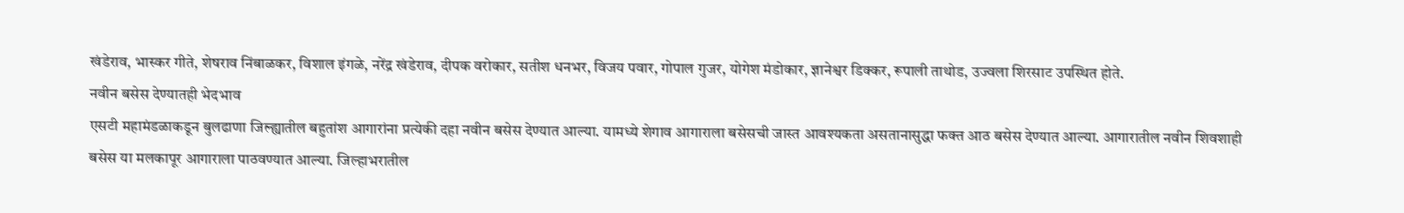खंडेराव, भास्कर गीते, शेषराव निंबाळकर, विशाल इंगळे, नरेंद्र खंडेराव, दीपक वरोकार, सतीश धनभर, विजय पवार, गोपाल गुजर, योगेश मंडोकार, ज्ञानेश्वर डिक्कर, रूपाली ताथोड, उज्वला शिरसाट उपस्थित होते.
नवीन बसेस देण्यातही भेदभाव
एसटी महामंडळाकडून बुलढाणा जिल्ह्यातील बहुतांश आगारांना प्रत्येकी दहा नवीन बसेस देण्यात आल्या. यामध्ये शेगाव आगाराला बसेसची जास्त आवश्यकता असतानासुद्धा फक्त आठ बसेस देण्यात आल्या. आगारातील नवीन शिवशाही बसेस या मलकापूर आगाराला पाठवण्यात आल्या. जिल्हाभरातील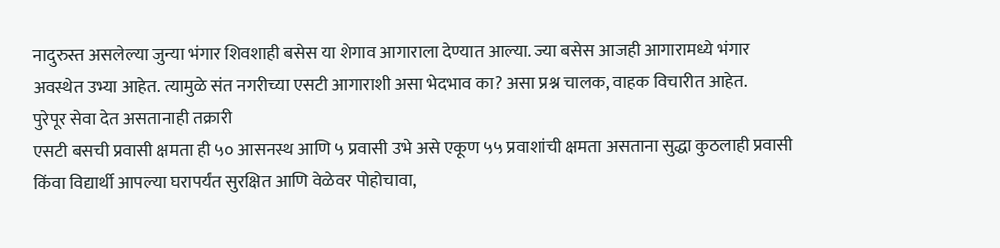नादुरुस्त असलेल्या जुन्या भंगार शिवशाही बसेस या शेगाव आगाराला देण्यात आल्या. ज्या बसेस आजही आगारामध्ये भंगार अवस्थेत उभ्या आहेत. त्यामुळे संत नगरीच्या एसटी आगाराशी असा भेदभाव का? असा प्रश्न चालक, वाहक विचारीत आहेत.
पुरेपूर सेवा देत असतानाही तक्रारी
एसटी बसची प्रवासी क्षमता ही ५० आसनस्थ आणि ५ प्रवासी उभे असे एकूण ५५ प्रवाशांची क्षमता असताना सुद्धा कुठलाही प्रवासी किंवा विद्यार्थी आपल्या घरापर्यंत सुरक्षित आणि वेळेवर पोहोचावा,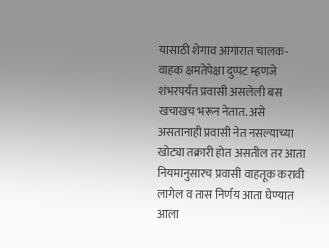यासाठी शेगाव आगारात चालक-वाहक क्षमतेपेक्षा दुप्पट म्हणजे शंभरपर्यंत प्रवासी असलेली बस खचाखच भरून नेतात. असे असतानाही प्रवासी नेत नसल्याच्या खोट्या तक्रारी होत असतील तर आता नियमानुसारच प्रवासी वाहतूक करावी लागेल व तास निर्णय आता घेण्यात आला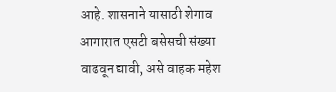आहे. शासनाने यासाठी शेगाव आगारात एसटी बसेसची संख्या वाढवून द्यावी, असे वाहक महेश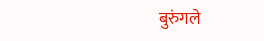बुरुंगले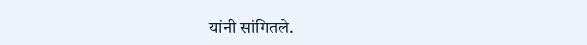यांनी सांगितले.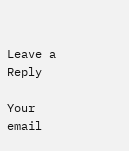Leave a Reply

Your email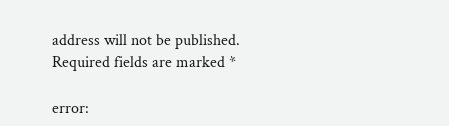address will not be published. Required fields are marked *

error: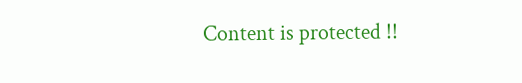Content is protected !!